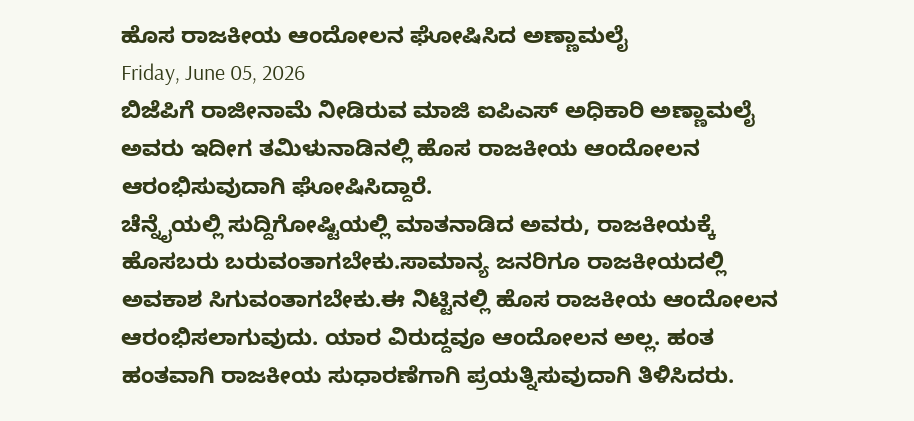ಹೊಸ ರಾಜಕೀಯ ಆಂದೋಲನ ಘೋಷಿಸಿದ ಅಣ್ಣಾಮಲೈ
Friday, June 05, 2026
ಬಿಜೆಪಿಗೆ ರಾಜೀನಾಮೆ ನೀಡಿರುವ ಮಾಜಿ ಐಪಿಎಸ್ ಅಧಿಕಾರಿ ಅಣ್ಣಾಮಲೈ ಅವರು ಇದೀಗ ತಮಿಳುನಾಡಿನಲ್ಲಿ ಹೊಸ ರಾಜಕೀಯ ಆಂದೋಲನ ಆರಂಭಿಸುವುದಾಗಿ ಘೋಷಿಸಿದ್ದಾರೆ.
ಚೆನ್ನೈಯಲ್ಲಿ ಸುದ್ದಿಗೋಷ್ಟಿಯಲ್ಲಿ ಮಾತನಾಡಿದ ಅವರು, ರಾಜಕೀಯಕ್ಕೆ ಹೊಸಬರು ಬರುವಂತಾಗಬೇಕು.ಸಾಮಾನ್ಯ ಜನರಿಗೂ ರಾಜಕೀಯದಲ್ಲಿ ಅವಕಾಶ ಸಿಗುವಂತಾಗಬೇಕು.ಈ ನಿಟ್ಟಿನಲ್ಲಿ ಹೊಸ ರಾಜಕೀಯ ಆಂದೋಲನ ಆರಂಭಿಸಲಾಗುವುದು. ಯಾರ ವಿರುದ್ದವೂ ಆಂದೋಲನ ಅಲ್ಲ. ಹಂತ ಹಂತವಾಗಿ ರಾಜಕೀಯ ಸುಧಾರಣೆಗಾಗಿ ಪ್ರಯತ್ನಿಸುವುದಾಗಿ ತಿಳಿಸಿದರು.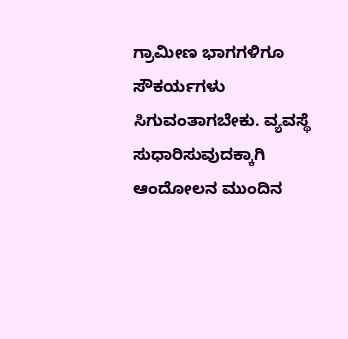ಗ್ರಾಮೀಣ ಭಾಗಗಳಿಗೂ ಸೌಕರ್ಯಗಳು ಸಿಗುವಂತಾಗಬೇಕು. ವ್ಯವಸ್ಥೆ ಸುಧಾರಿಸುವುದಕ್ಕಾಗಿ ಆಂದೋಲನ ಮುಂದಿನ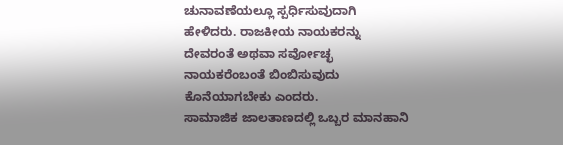ಚುನಾವಣೆಯಲ್ಲೂ ಸ್ಪರ್ಧಿಸುವುದಾಗಿ ಹೇಳಿದರು. ರಾಜಕೀಯ ನಾಯಕರನ್ನು ದೇವರಂತೆ ಅಥವಾ ಸರ್ವೋಚ್ಛ ನಾಯಕರೆಂಬಂತೆ ಬಿಂಬಿಸುವುದು ಕೊನೆಯಾಗಬೇಕು ಎಂದರು.
ಸಾಮಾಜಿಕ ಜಾಲತಾಣದಲ್ಲಿ ಒಬ್ಬರ ಮಾನಹಾನಿ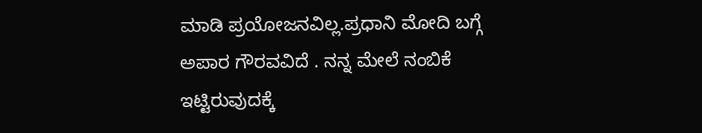ಮಾಡಿ ಪ್ರಯೋಜನವಿಲ್ಲ.ಪ್ರಧಾನಿ ಮೋದಿ ಬಗ್ಗೆ ಅಪಾರ ಗೌರವವಿದೆ . ನನ್ನ ಮೇಲೆ ನಂಬಿಕೆ ಇಟ್ಟಿರುವುದಕ್ಕೆ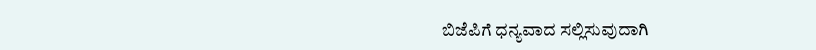ಬಿಜೆಪಿಗೆ ಧನ್ಯವಾದ ಸಲ್ಲಿಸುವುದಾಗಿ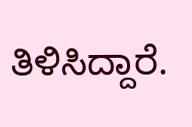ತಿಳಿಸಿದ್ದಾರೆ.